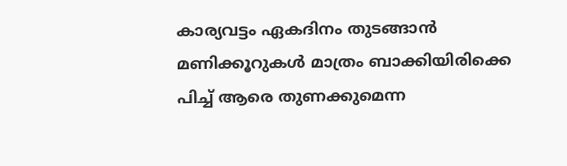കാര്യവട്ടം ഏകദിനം തുടങ്ങാന്‍ മണിക്കൂറുകള്‍ മാത്രം ബാക്കിയിരിക്കെ പിച്ച് ആരെ തുണക്കുമെന്ന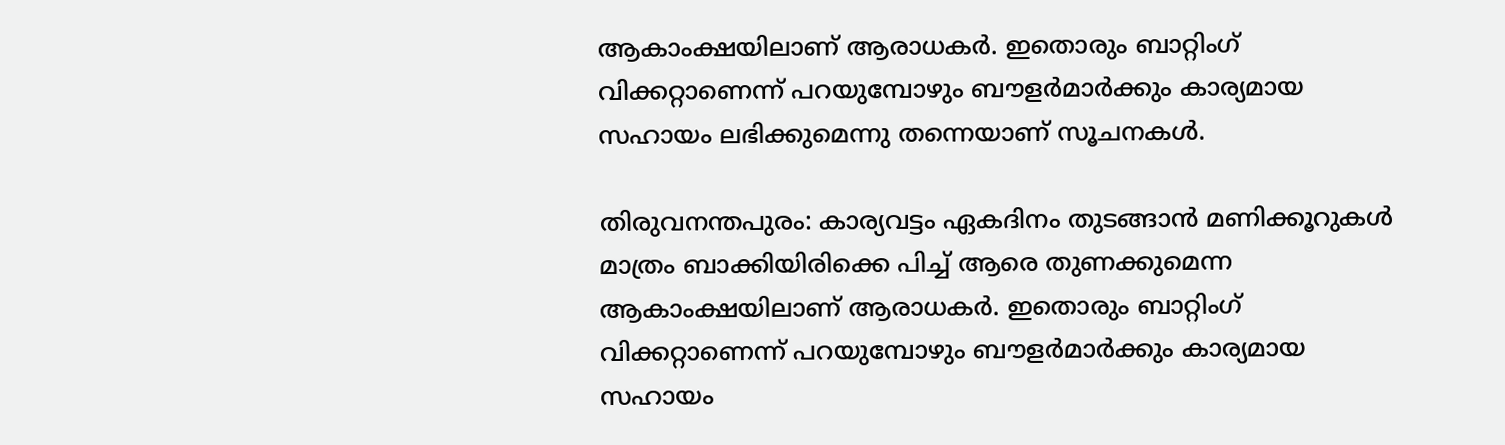ആകാംക്ഷയിലാണ് ആരാധകര്‍. ഇതൊരും ബാറ്റിംഗ് വിക്കറ്റാണെന്ന് പറയുമ്പോഴും ബൗളര്‍മാര്‍ക്കും കാര്യമായ സഹായം ലഭിക്കുമെന്നു തന്നെയാണ് സൂചനകള്‍.

തിരുവനന്തപുരം: കാര്യവട്ടം ഏകദിനം തുടങ്ങാന്‍ മണിക്കൂറുകള്‍ മാത്രം ബാക്കിയിരിക്കെ പിച്ച് ആരെ തുണക്കുമെന്ന ആകാംക്ഷയിലാണ് ആരാധകര്‍. ഇതൊരും ബാറ്റിംഗ് വിക്കറ്റാണെന്ന് പറയുമ്പോഴും ബൗളര്‍മാര്‍ക്കും കാര്യമായ സഹായം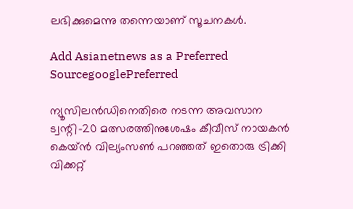ലഭിക്കുമെന്നു തന്നെയാണ് സൂചനകള്‍.

Add Asianetnews as a Preferred SourcegooglePreferred

ന്യൂസിലന്‍ഡിനെതിരെ നടന്ന അവസാന ട്വന്റി-20 മത്സരത്തിനുശേഷം കീവീസ് നായകന്‍ കെയ്ന്‍ വില്യംസണ്‍ പറഞ്ഞത് ഇതൊരു ട്രിക്കി വിക്കറ്റ്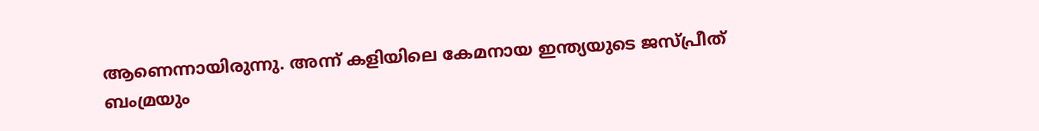ആണെന്നായിരുന്നു. അന്ന് കളിയിലെ കേമനായ ഇന്ത്യയുടെ ജസ്പ്രീത് ബംമ്രയും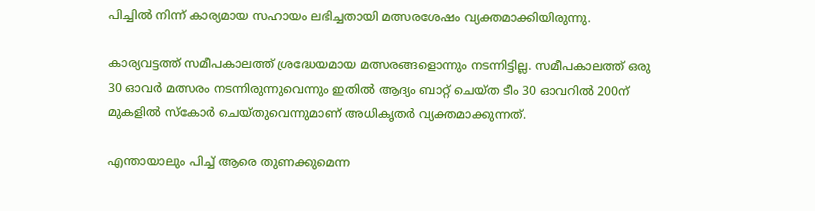പിച്ചില്‍ നിന്ന് കാര്യമായ സഹായം ലഭിച്ചതായി മത്സരശേഷം വ്യക്തമാക്കിയിരുന്നു.

കാര്യവട്ടത്ത് സമീപകാലത്ത് ശ്രദ്ധേയമായ മത്സരങ്ങളൊന്നും നടന്നിട്ടില്ല. സമീപകാലത്ത് ഒരു 30 ഓവര്‍ മത്സരം നടന്നിരുന്നുവെന്നും ഇതില്‍ ആദ്യം ബാറ്റ് ചെയ്ത ടീം 30 ഓവറില്‍ 200ന് മുകളില്‍ സ്കോര്‍ ചെയ്തുവെന്നുമാണ് അധികൃതര്‍ വ്യക്തമാക്കുന്നത്.

എന്തായാലും പിച്ച് ആരെ തുണക്കുമെന്ന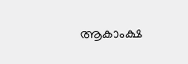ആകാംക്ഷ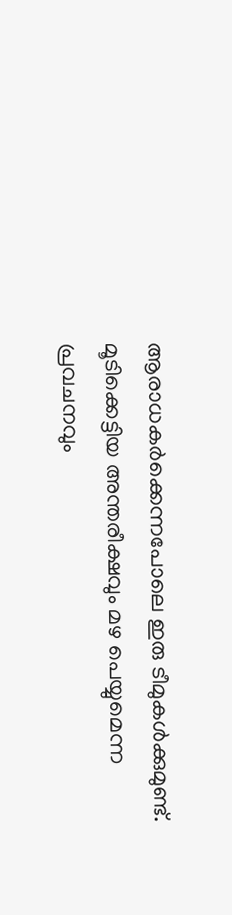ആരാധകര്‍ക്കെന്നപോലെ ഇരു ടീമുകള്‍ക്കുമുണ്ട്. മൂടിക്കെട്ടിയ അന്തരീക്ഷവും മഴ പെയ്യുമെന്ന പ്രവചനവും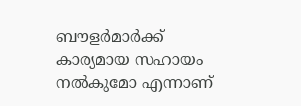ബൗളര്‍മാര്‍ക്ക് കാര്യമായ സഹായം നല്‍കുമോ എന്നാണ്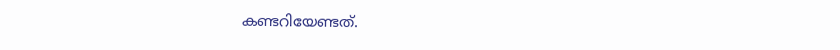കണ്ടറിയേണ്ടത്.